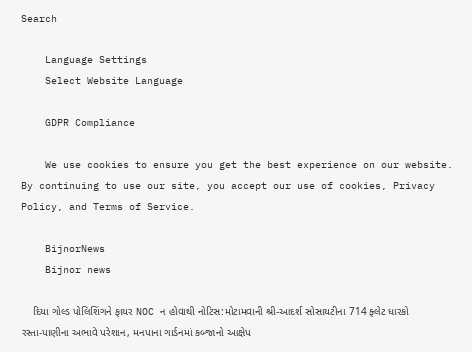Search

    Language Settings
    Select Website Language

    GDPR Compliance

    We use cookies to ensure you get the best experience on our website. By continuing to use our site, you accept our use of cookies, Privacy Policy, and Terms of Service.

    BijnorNews
    Bijnor news

    દિયા ગોલ્ડ પોલિશિંગને ફાયર NOC ન હોવાથી નોટિસ:મોટામવાની શ્રી-આદર્શ સોસાયટીના 714 ફ્લેટ ધારકો રસ્તા-પાણીના અભાવે પરેશાન, મનપાના ગાર્ડનમાં કબ્જાનો આક્ષેપ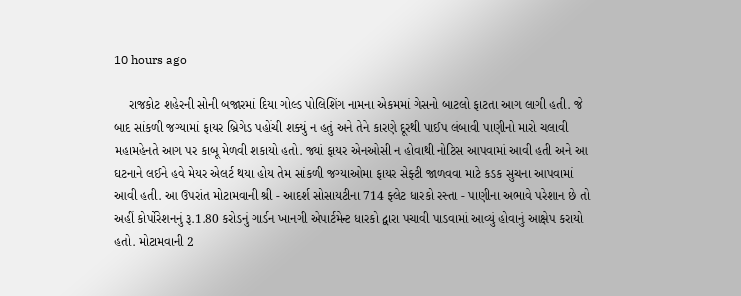10 hours ago

    રાજકોટ શહેરની સોની બજારમાં દિયા ગોલ્ડ પોલિશિંગ નામના એકમમાં ગેસનો બાટલો ફાટતા આગ લાગી હતી. જે બાદ સાંકળી જગ્યામાં ફાયર બ્રિગેડ પહોંચી શક્યું ન હતું અને તેને કારણે દૂરથી પાઈપ લંબાવી પાણીનો મારો ચલાવી મહામહેનતે આગ પર કાબૂ મેળવી શકાયો હતો. જ્યાં ફાયર એનઓસી ન હોવાથી નોટિસ આપવામાં આવી હતી અને આ ઘટનાને લઈને હવે મેયર એલર્ટ થયા હોય તેમ સાંકળી જગ્યાઓમા ફાયર સેફ્ટી જાળવવા માટે કડક સુચના આપવામાં આવી હતી. આ ઉપરાંત મોટામવાની શ્રી - આદર્શ સોસાયટીના 714 ફ્લેટ ધારકો રસ્તા - પાણીના અભાવે પરેશાન છે તો અહીં કોર્પોરેશનનું રૂ.1.80 કરોડનું ગાર્ડન ખાનગી એપાર્ટમેન્ટ ધારકો દ્વારા પચાવી પાડવામાં આવ્યું હોવાનું આક્ષેપ કરાયો હતો. મોટામવાની 2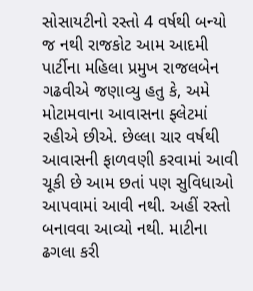સોસાયટીનો રસ્તો 4 વર્ષથી બન્યો જ નથી રાજકોટ આમ આદમી પાર્ટીના મહિલા પ્રમુખ રાજલબેન ગઢવીએ જણાવ્યુ હતુ કે, અમે મોટામવાના આવાસના ફ્લેટમાં રહીએ છીએ. છેલ્લા ચાર વર્ષથી આવાસની ફાળવણી કરવામાં આવી ચૂકી છે આમ છતાં પણ સુવિધાઓ આપવામાં આવી નથી. અહીં રસ્તો બનાવવા આવ્યો નથી. માટીના ઢગલા કરી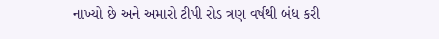નાખ્યો છે અને અમારો ટીપી રોડ ત્રણ વર્ષથી બંધ કરી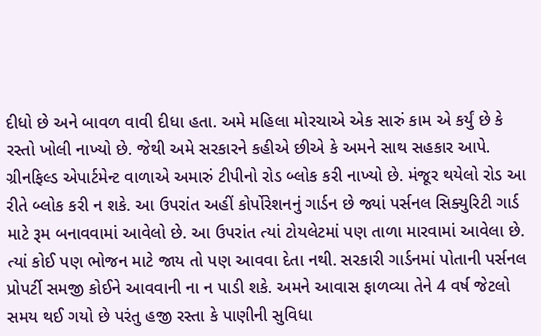દીધો છે અને બાવળ વાવી દીધા હતા. અમે મહિલા મોરચાએ એક સારું કામ એ કર્યું છે કે રસ્તો ખોલી નાખ્યો છે. જેથી અમે સરકારને કહીએ છીએ કે અમને સાથ સહકાર આપે. ગ્રીનફિલ્ડ એપાર્ટમેન્ટ વાળાએ અમારું ટીપીનો રોડ બ્લોક કરી નાખ્યો છે. મંજૂર થયેલો રોડ આ રીતે બ્લોક કરી ન શકે. આ ઉપરાંત અહીં કોર્પોરેશનનું ગાર્ડન છે જ્યાં પર્સનલ સિક્યુરિટી ગાર્ડ માટે રૂમ બનાવવામાં આવેલો છે. આ ઉપરાંત ત્યાં ટોયલેટમાં પણ તાળા મારવામાં આવેલા છે. ત્યાં કોઈ પણ ભોજન માટે જાય તો પણ આવવા દેતા નથી. સરકારી ગાર્ડનમાં પોતાની પર્સનલ પ્રોપર્ટી સમજી કોઈને આવવાની ના ન પાડી શકે. અમને આવાસ ફાળવ્યા તેને 4 વર્ષ જેટલો સમય થઈ ગયો છે પરંતુ હજી રસ્તા કે પાણીની સુવિધા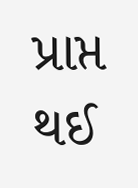પ્રાપ્ત થઈ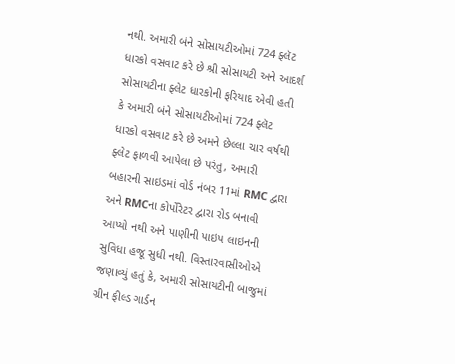નથી. અમારી બંને સોસાયટીઓમાં 724 ફ્લૅટ ધારકો વસવાટ કરે છે શ્રી સોસાયટી અને આદર્શ સોસાયટીના ફ્લેટ ધારકોની ફરિયાદ એવી હતી કે અમારી બંને સોસાયટીઓમાં 724 ફ્લૅટ ધારકો વસવાટ કરે છે અમને છેલ્લા ચાર વર્ષથી ફ્લેટ ફાળવી આપેલા છે પરંતુ, અમારી બહારની સાઇડમાં વોર્ડ નંબર 11માં RMC દ્વારા અને RMCના કોર્પોરેટર દ્વારા રોડ બનાવી આપ્યો નથી અને પાણીની પાઇપ લાઇનની સુવિધા હજૂ સુધી નથી. વિસ્તારવાસીઓએ જણાવ્યું હતું કે, અમારી સોસાયટીની બાજુમાં ગ્રીન ફીલ્ડ ગાર્ડન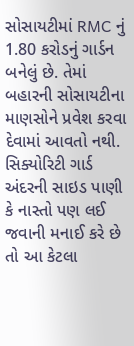સોસાયટીમાં RMC નું 1.80 કરોડનું ગાર્ડન બનેલું છે. તેમાં બહારની સોસાયટીના માણસોને પ્રવેશ કરવા દેવામાં આવતો નથી. સિક્યોરિટી ગાર્ડ અંદરની સાઇડ પાણી કે નાસ્તો પણ લઈ જવાની મનાઈ કરે છે તો આ કેટલા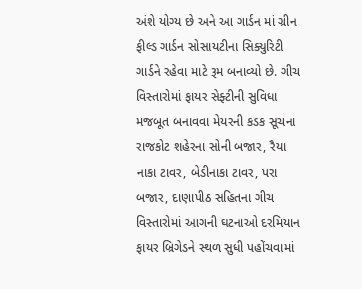અંશે યોગ્ય છે અને આ ગાર્ડન માં ગ્રીન ફીલ્ડ ગાર્ડન સોસાયટીના સિક્યુરિટી ગાર્ડને રહેવા માટે રૂમ બનાવ્યો છે. ગીચ વિસ્તારોમાં ફાયર સેફ્ટીની સુવિધા મજબૂત બનાવવા મેયરની કડક સૂચના રાજકોટ શહેરના સોની બજાર, રૈયા નાકા ટાવર, બેડીનાકા ટાવર, પરા બજાર, દાણાપીઠ સહિતના ગીચ વિસ્તારોમાં આગની ઘટનાઓ દરમિયાન ફાયર બ્રિગેડને સ્થળ સુધી પહોંચવામાં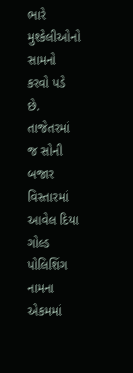ભારે મુશ્કેલીઓનો સામનો કરવો પડે છે. તાજેતરમાં જ સોની બજાર વિસ્તારમાં આવેલ દિયા ગોલ્ડ પોલિશિંગ નામના એકમમાં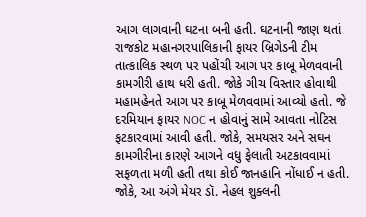આગ લાગવાની ઘટના બની હતી. ઘટનાની જાણ થતાં રાજકોટ મહાનગરપાલિકાની ફાયર બ્રિગેડની ટીમ તાત્કાલિક સ્થળ પર પહોંચી આગ પર કાબૂ મેળવવાની કામગીરી હાથ ધરી હતી. જોકે ગીચ વિસ્તાર હોવાથી મહામહેનતે આગ પર કાબૂ મેળવવામાં આવ્યો હતો. જે દરમિયાન ફાયર NOC ન હોવાનું સામે આવતા નોટિસ ફટકારવામાં આવી હતી. જોકે, સમયસર અને સઘન કામગીરીના કારણે આગને વધુ ફેલાતી અટકાવવામાં સફળતા મળી હતી તથા કોઈ જાનહાનિ નોંધાઈ ન હતી. જોકે, આ અંગે મેયર ડૉ. નેહલ શુક્લની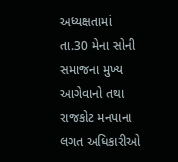અધ્યક્ષતામાં તા.30 મેના સોની સમાજના મુખ્ય આગેવાનો તથા રાજકોટ મનપાના લગત અધિકારીઓ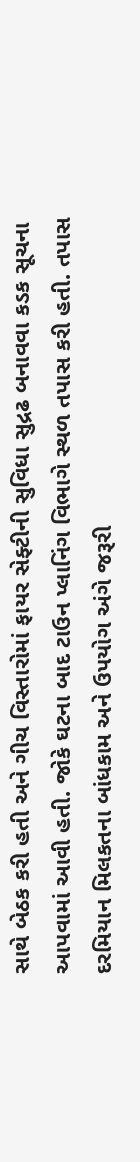સાથે બેઠક કરી હતી અને ગીચ વિસ્તારોમાં ફાયર સેફ્ટીની સુવિધા સુદ્રઢ બનાવવા કડક સૂચના આપવામાં આવી હતી. જોકે ઘટના બાદ ટાઉન પ્લાનિંગ વિભાગે સ્થળ તપાસ કરી હતી. તપાસ દરમિયાન મિલકતના બાંધકામ અને ઉપયોગ અંગે જરૂરી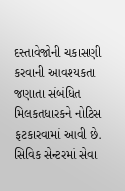દસ્તાવેજોની ચકાસણી કરવાની આવશ્યકતા જણાતા સંબંધિત મિલકતધારકને નોટિસ ફટકારવામાં આવી છે. સિવિક સેન્ટરમાં સેવા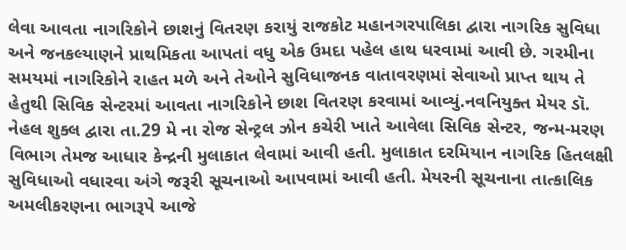લેવા આવતા નાગરિકોને છાશનું વિતરણ કરાયું રાજકોટ મહાનગરપાલિકા દ્વારા નાગરિક સુવિધા અને જનકલ્યાણને પ્રાથમિકતા આપતાં વધુ એક ઉમદા પહેલ હાથ ધરવામાં આવી છે. ગરમીના સમયમાં નાગરિકોને રાહત મળે અને તેઓને સુવિધાજનક વાતાવરણમાં સેવાઓ પ્રાપ્ત થાય તે હેતુથી સિવિક સેન્ટરમાં આવતા નાગરિકોને છાશ વિતરણ કરવામાં આવ્યું.નવનિયુક્ત મેયર ડૉ. નેહલ શુક્લ દ્વારા તા.29 મે ના રોજ સેન્ટ્રલ ઝોન કચેરી ખાતે આવેલા સિવિક સેન્ટર, જન્મ-મરણ વિભાગ તેમજ આધાર કેન્દ્રની મુલાકાત લેવામાં આવી હતી. મુલાકાત દરમિયાન નાગરિક હિતલક્ષી સુવિધાઓ વધારવા અંગે જરૂરી સૂચનાઓ આપવામાં આવી હતી. મેયરની સૂચનાના તાત્કાલિક અમલીકરણના ભાગરૂપે આજે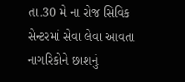તા.30 મે ના રોજ સિવિક સેન્ટરમાં સેવા લેવા આવતા નાગરિકોને છાશનું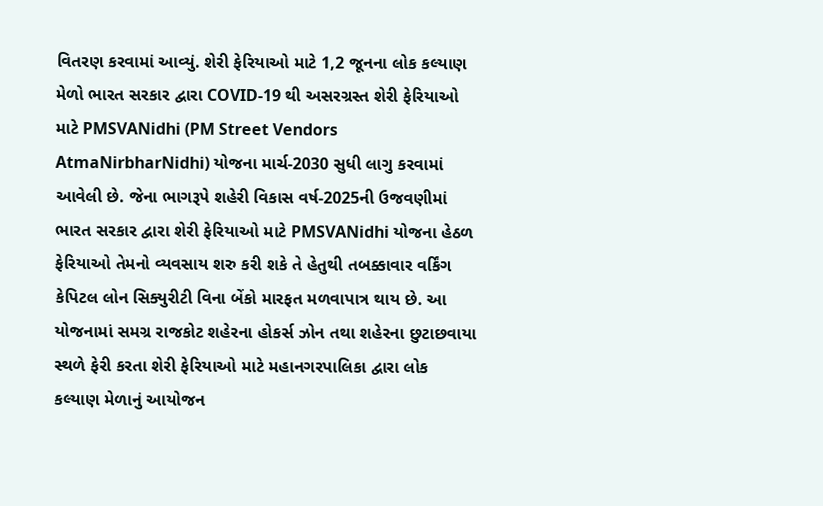વિતરણ કરવામાં આવ્યું. શેરી ફેરિયાઓ માટે 1,2 જૂનના લોક કલ્યાણ મેળો ભારત સરકાર દ્વારા COVID-19 થી અસરગ્રસ્ત શેરી ફેરિયાઓ માટે PMSVANidhi (PM Street Vendors AtmaNirbharNidhi) યોજના માર્ચ-2030 સુધી લાગુ કરવામાં આવેલી છે. જેના ભાગરૂપે શહેરી વિકાસ વર્ષ-2025ની ઉજવણીમાં ભારત સરકાર દ્વારા શેરી ફેરિયાઓ માટે PMSVANidhi યોજના હેઠળ ફેરિયાઓ તેમનો વ્યવસાય શરુ કરી શકે તે હેતુથી તબક્કાવાર વર્કિંગ કેપિટલ લોન સિક્યુરીટી વિના બેંકો મારફત મળવાપાત્ર થાય છે. આ યોજનામાં સમગ્ર રાજકોટ શહેરના હોકર્સ ઝોન તથા શહેરના છુટાછવાયા સ્થળે ફેરી કરતા શેરી ફેરિયાઓ માટે મહાનગરપાલિકા દ્વારા લોક કલ્યાણ મેળાનું આયોજન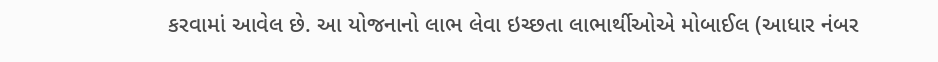કરવામાં આવેલ છે. આ યોજનાનો લાભ લેવા ઇચ્છતા લાભાર્થીઓએ મોબાઈલ (આધાર નંબર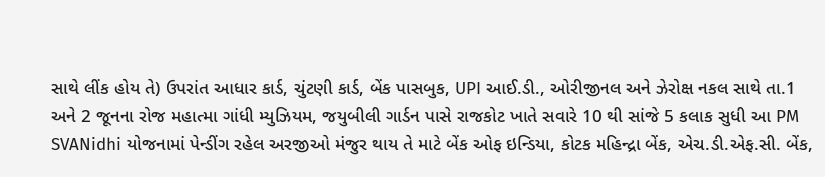સાથે લીંક હોય તે) ઉપરાંત આધાર કાર્ડ, ચુંટણી કાર્ડ, બેંક પાસબુક, UPI આઈ.ડી., ઓરીજીનલ અને ઝેરોક્ષ નકલ સાથે તા.1 અને 2 જૂનના રોજ મહાત્મા ગાંધી મ્યુઝિયમ, જયુબીલી ગાર્ડન પાસે રાજકોટ ખાતે સવારે 10 થી સાંજે 5 કલાક સુધી આ PM SVANidhi યોજનામાં પેન્ડીંગ રહેલ અરજીઓ મંજુર થાય તે માટે બેંક ઓફ ઇન્ડિયા, કોટક મહિન્દ્રા બેંક, એચ.ડી.એફ.સી. બેંક,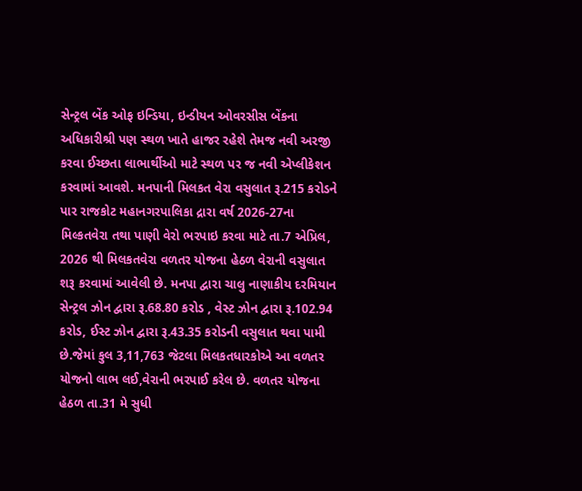સેન્ટ્રલ બેંક ઓફ ઇન્ડિયા, ઇન્ડીયન ઓવરસીસ બેંકના અધિકારીશ્રી પણ સ્થળ ખાતે હાજર રહેશે તેમજ નવી અરજી કરવા ઈચ્છતા લાભાર્થીઓ માટે સ્થળ પર જ નવી એપ્લીકેશન કરવામાં આવશે. મનપાની મિલકત વેરા વસુલાત રૂ.215 કરોડને પાર રાજકોટ મહાનગરપાલિકા દ્રારા વર્ષ 2026-27ના મિલ્કતવેરા તથા પાણી વેરો ભરપાઇ કરવા માટે તા.7 એપ્રિલ, 2026 થી મિલકતવેરા વળતર યોજના હેઠળ વેરાની વસુલાત શરૂ કરવામાં આવેલી છે. મનપા દ્વારા ચાલુ નાણાકીય દરમિયાન સેન્ટ્રલ ઝોન દ્વારા રૂ.68.80 કરોડ , વેસ્ટ ઝોન દ્વારા રૂ.102.94 કરોડ, ઈસ્ટ ઝોન દ્વારા રૂ.43.35 કરોડની વસુલાત થવા પામી છે.જેમાં કુલ 3,11,763 જેટલા મિલકતધારકોએ આ વળતર યોજનો લાભ લઈ,વેરાની ભરપાઈ કરેલ છે. વળતર યોજના હેઠળ તા.31 મે સુધી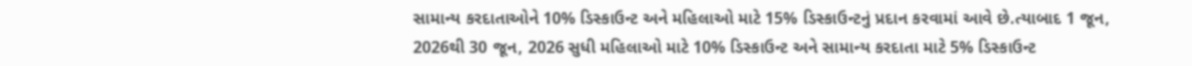સામાન્ય કરદાતાઓને 10% ડિસ્કાઉન્ટ અને મહિલાઓ માટે 15% ડિસ્કાઉન્ટનું પ્રદાન કરવામાં આવે છે.ત્યાબાદ 1 જૂન, 2026થી 30 જૂન, 2026 સુધી મહિલાઓ માટે 10% ડિસ્કાઉન્ટ અને સામાન્ય કરદાતા માટે 5% ડિસ્કાઉન્ટ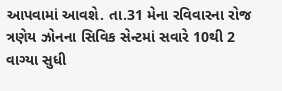આપવામાં આવશે. તા.31 મેના રવિવારના રોજ ત્રણેય ઝોનના સિવિક સેન્ટમાં સવારે 10થી 2 વાગ્યા સુધી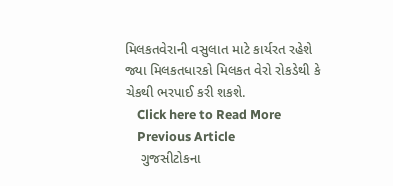મિલકતવેરાની વસુલાત માટે કાર્યરત રહેશે જ્યા મિલકતધારકો મિલકત વેરો રોકડેથી કે ચેકથી ભરપાઈ કરી શકશે.
    Click here to Read More
    Previous Article
    ગુજસીટોકના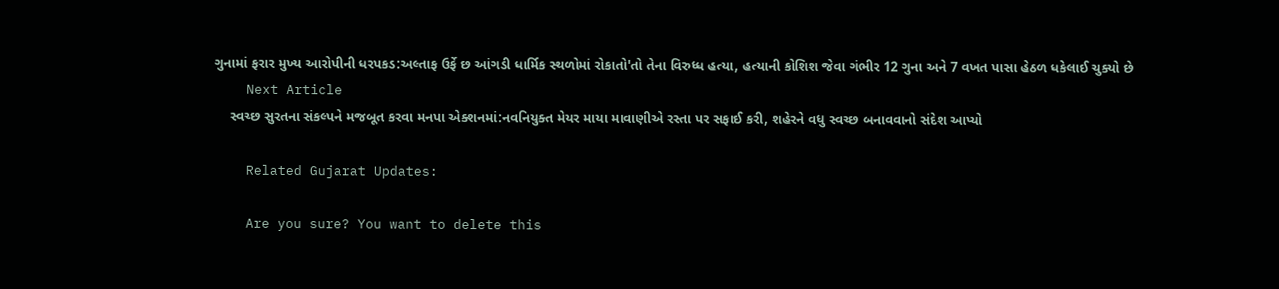ગુનામાં ફરાર મુખ્ય આરોપીની ધરપકડ:અલ્તાફ ઉર્ફે છ આંગડી ધાર્મિક સ્થળોમાં રોકાતો'તો તેના વિરુધ્ધ હત્યા, હત્યાની કોશિશ જેવા ગંભીર 12 ગુના અને 7 વખત પાસા હેઠળ ધકેલાઈ ચુક્યો છે
    Next Article
    સ્વચ્છ સુરતના સંકલ્પને મજબૂત કરવા મનપા એક્શનમાં:નવનિયુક્ત મેયર માયા માવાણીએ રસ્તા પર સફાઈ કરી, શહેરને વધુ સ્વચ્છ બનાવવાનો સંદેશ આપ્યો

    Related Gujarat Updates:

    Are you sure? You want to delete this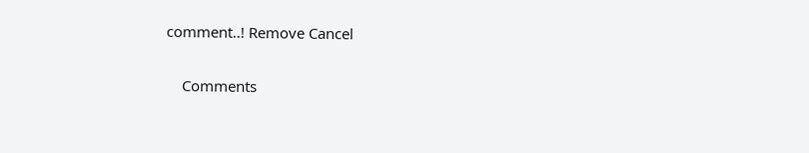comment..! Remove Cancel

    Comments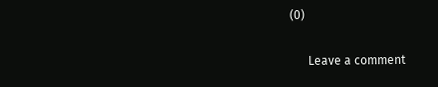(0)

      Leave a comment